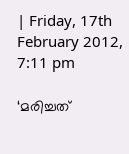| Friday, 17th February 2012, 7:11 pm

‘മരിച്ചത്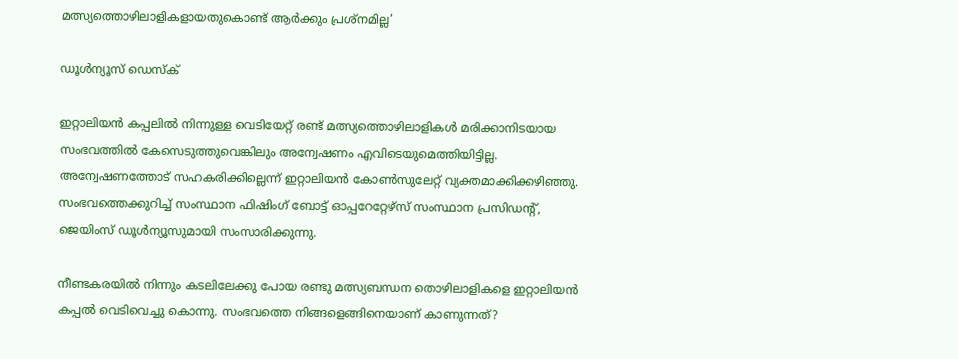മത്സ്യത്തൊഴിലാളികളായതുകൊണ്ട് ആര്‍ക്കും പ്രശ്‌നമില്ല’

ഡൂള്‍ന്യൂസ് ഡെസ്‌ക്

ഇറ്റാലിയന്‍ കപ്പലില്‍ നിന്നുള്ള വെടിയേറ്റ് രണ്ട് മത്സ്യത്തൊഴിലാളികള്‍ മരിക്കാനിടയായ സംഭവത്തില്‍ കേസെടുത്തുവെങ്കിലും അന്വേഷണം എവിടെയുമെത്തിയിട്ടില്ല. അന്വേഷണത്തോട് സഹകരിക്കില്ലെന്ന് ഇറ്റാലിയന്‍ കോണ്‍സുലേറ്റ് വ്യക്തമാക്കിക്കഴിഞ്ഞു. സംഭവത്തെക്കുറിച്ച് സംസ്ഥാന ഫിഷിംഗ് ബോട്ട് ഓപ്പറേറ്റേഴ്‌സ് സംസ്ഥാന പ്രസിഡന്റ്, ജെയിംസ് ഡൂള്‍ന്യൂസുമായി സംസാരിക്കുന്നു.

നീണ്ടകരയില്‍ നിന്നും കടലിലേക്കു പോയ രണ്ടു മത്സ്യബന്ധന തൊഴിലാളികളെ ഇറ്റാലിയന്‍ കപ്പല്‍ വെടിവെച്ചു കൊന്നു. സംഭവത്തെ നിങ്ങളെങ്ങിനെയാണ് കാണുന്നത്?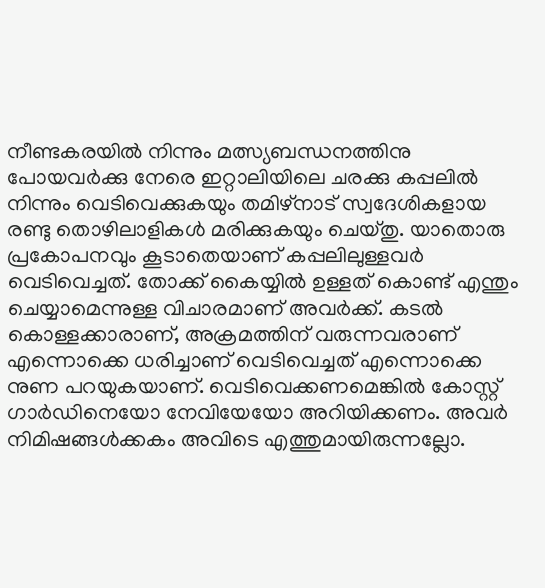നീണ്ടകരയില്‍ നിന്നും മത്സ്യബന്ധനത്തിനു പോയവര്‍ക്കു നേരെ ഇറ്റാലിയിലെ ചരക്കു കപ്പലില്‍ നിന്നും വെടിവെക്കുകയും തമിഴ്‌നാട് സ്വദേശികളായ രണ്ടു തൊഴിലാളികള്‍ മരിക്കുകയും ചെയ്തു. യാതൊരു പ്രകോപനവും കൂടാതെയാണ് കപ്പലിലുള്ളവര്‍ വെടിവെച്ചത്. തോക്ക് കൈയ്യില്‍ ഉള്ളത് കൊണ്ട് എന്തും ചെയ്യാമെന്നുള്ള വിചാരമാണ് അവര്‍ക്ക്. കടല്‍ കൊള്ളക്കാരാണ്, അക്രമത്തിന് വരുന്നവരാണ് എന്നൊക്കെ ധരിച്ചാണ് വെടിവെച്ചത് എന്നൊക്കെ നുണ പറയുകയാണ്. വെടിവെക്കണമെങ്കില്‍ കോസ്റ്റ് ഗാര്‍ഡിനെയോ നേവിയേയോ അറിയിക്കണം. അവര്‍ നിമിഷങ്ങള്‍ക്കകം അവിടെ എത്തുമായിരുന്നല്ലോ.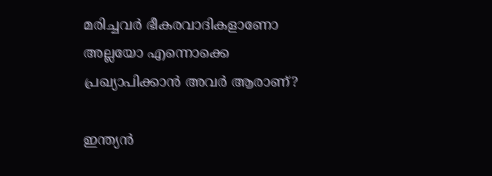മരിച്ചവര്‍ ഭീകരവാദികളാണോ അല്ലയോ എന്നൊക്കെ പ്രഖ്യാപിക്കാന്‍ അവര്‍ ആരാണ്?

ഇന്ത്യന്‍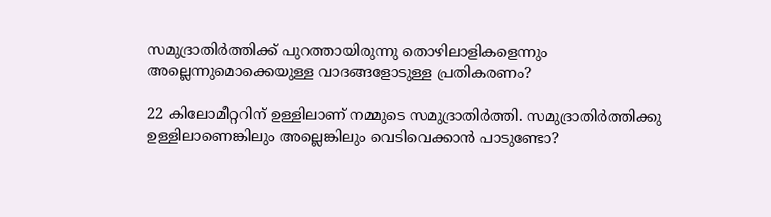സമുദ്രാതിര്‍ത്തിക്ക് പുറത്തായിരുന്നു തൊഴിലാളികളെന്നും അല്ലെന്നുമൊക്കെയുള്ള വാദങ്ങളോടുള്ള പ്രതികരണം?

22 കിലോമീറ്ററിന് ഉള്ളിലാണ് നമ്മുടെ സമുദ്രാതിര്‍ത്തി. സമുദ്രാതിര്‍ത്തിക്കു ഉള്ളിലാണെങ്കിലും അല്ലെങ്കിലും വെടിവെക്കാന്‍ പാടുണ്ടോ?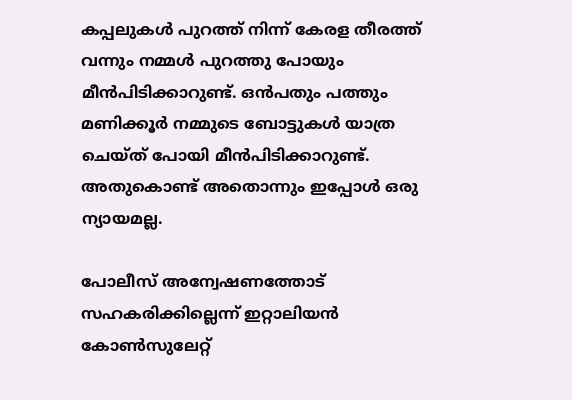കപ്പലുകള്‍ പുറത്ത് നിന്ന് കേരള തീരത്ത് വന്നും നമ്മള്‍ പുറത്തു പോയും മീന്‍പിടിക്കാറുണ്ട്. ഒന്‍പതും പത്തും മണിക്കൂര്‍ നമ്മുടെ ബോട്ടുകള്‍ യാത്ര ചെയ്ത് പോയി മീന്‍പിടിക്കാറുണ്ട്. അതുകൊണ്ട് അതൊന്നും ഇപ്പോള്‍ ഒരു ന്യായമല്ല.

പോലീസ് അന്വേഷണത്തോട് സഹകരിക്കില്ലെന്ന് ഇറ്റാലിയന്‍ കോണ്‍സുലേറ്റ്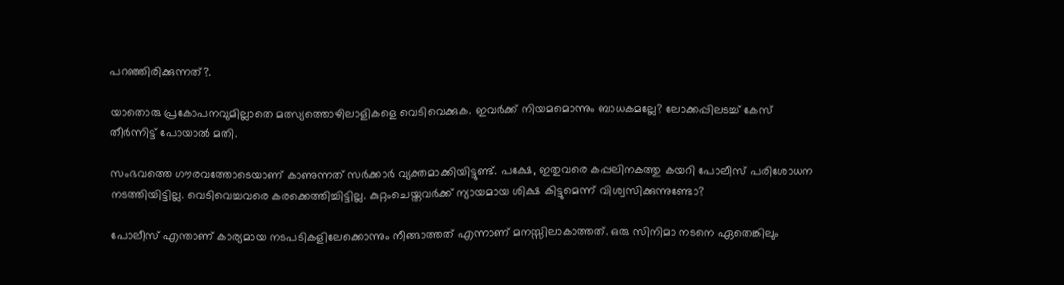പറഞ്ഞിരിക്കുന്നത്?.

യാതൊരു പ്രകോപനവുമില്ലാതെ മത്സ്യത്തൊഴിലാളികളെ വെടിവെക്കുക. ഇവര്‍ക്ക് നിയമമൊന്നും ബാധകമല്ലേ? ലോക്കപ്പിലടച്ച് കേസ് തീര്‍ന്നിട്ട് പോയാല്‍ മതി.

സംഭവത്തെ ഗൗരവത്തോടെയാണ് കാണുന്നത് സര്‍ക്കാര്‍ വ്യക്തമാക്കിയിട്ടുണ്ട്. പക്ഷേ, ഇതുവരെ കപ്പലിനകത്തു കയറി പോലീസ് പരിശോധന നടത്തിയിട്ടില്ല. വെടിവെച്ചവരെ കരക്കെത്തിച്ചിട്ടില്ല. കുറ്റംചെയ്തവര്‍ക്ക് ന്യായമായ ശിക്ഷ കിട്ടുമെന്ന് വിശ്വസിക്കുന്നുണ്ടോ?

പോലീസ് എന്താണ് കാര്യമായ നടപടികളിലേക്കൊന്നും നീങ്ങാത്തത് എന്നാണ് മനസ്സിലാകാത്തത്. ഒരു സിനിമാ നടനെ ഏതെങ്കിലും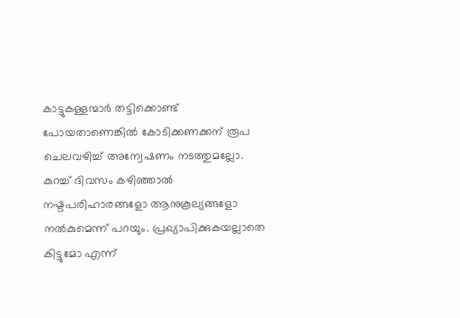കാട്ടുകള്ളന്മാര്‍ തട്ടിക്കൊണ്ട് പോയതാണെങ്കില്‍ കോടിക്കണക്കന് രൂപ ചെലവഴിച്ച് അന്വേഷണം നടത്തുമല്ലോ. കുറച്ച് ദിവസം കഴിഞ്ഞാല്‍ നഷ്ടപരിഹാരങ്ങളോ ആനുകൂല്യങ്ങളോ നല്‍കുമെന്ന് പറയും. പ്രഖ്യാപിക്കുകയല്ലാതെ കിട്ടുമോ എന്ന്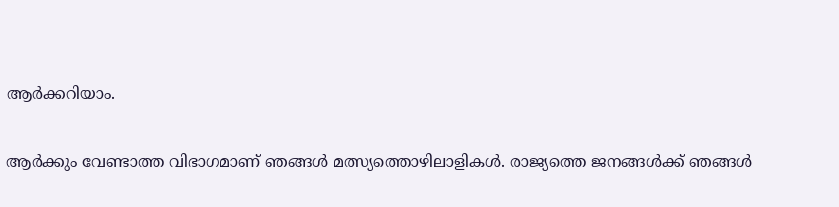ആര്‍ക്കറിയാം.

ആര്‍ക്കും വേണ്ടാത്ത വിഭാഗമാണ് ഞങ്ങള്‍ മത്സ്യത്തൊഴിലാളികള്‍. രാജ്യത്തെ ജനങ്ങള്‍ക്ക് ഞങ്ങള്‍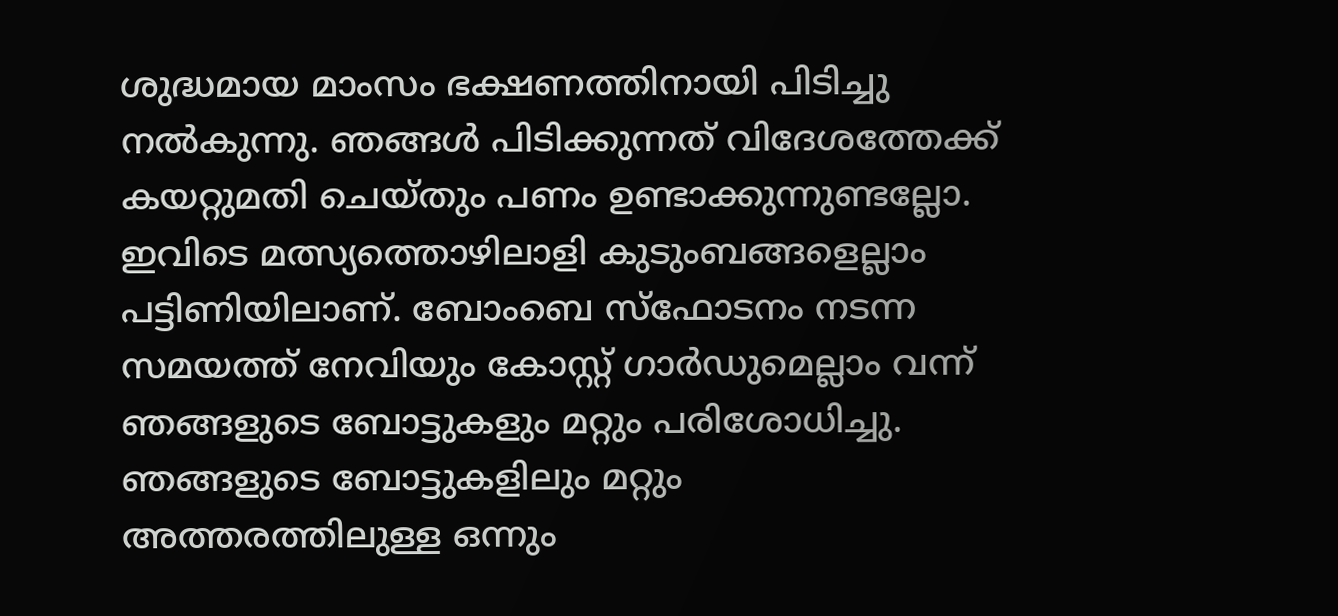ശുദ്ധമായ മാംസം ഭക്ഷണത്തിനായി പിടിച്ചു നല്‍കുന്നു. ഞങ്ങള്‍ പിടിക്കുന്നത് വിദേശത്തേക്ക് കയറ്റുമതി ചെയ്തും പണം ഉണ്ടാക്കുന്നുണ്ടല്ലോ. ഇവിടെ മത്സ്യത്തൊഴിലാളി കുടുംബങ്ങളെല്ലാം പട്ടിണിയിലാണ്. ബോംബെ സ്‌ഫോടനം നടന്ന സമയത്ത് നേവിയും കോസ്റ്റ് ഗാര്‍ഡുമെല്ലാം വന്ന് ഞങ്ങളുടെ ബോട്ടുകളും മറ്റും പരിശോധിച്ചു. ഞങ്ങളുടെ ബോട്ടുകളിലും മറ്റും അത്തരത്തിലുള്ള ഒന്നും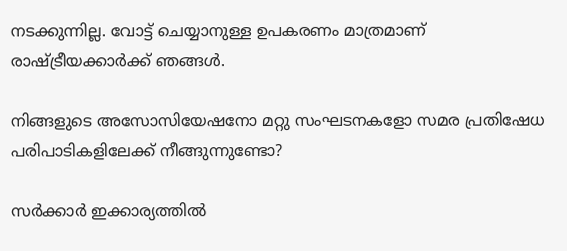നടക്കുന്നില്ല. വോട്ട് ചെയ്യാനുള്ള ഉപകരണം മാത്രമാണ് രാഷ്ട്രീയക്കാര്‍ക്ക് ഞങ്ങള്‍.

നിങ്ങളുടെ അസോസിയേഷനോ മറ്റു സംഘടനകളോ സമര പ്രതിഷേധ പരിപാടികളിലേക്ക് നീങ്ങുന്നുണ്ടോ?

സര്‍ക്കാര്‍ ഇക്കാര്യത്തില്‍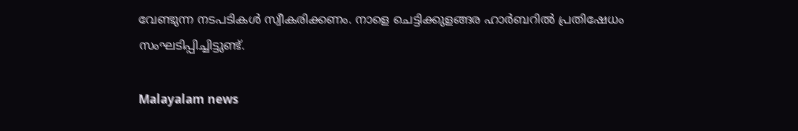വേണ്ടുന്ന നടപടികള്‍ സ്വീകരിക്കണം. നാളെ ചെട്ടിക്കുളങ്ങര ഹാര്‍ബറില്‍ പ്രതിഷേധം സംഘടിപ്പിച്ചിട്ടുണ്ട്.

Malayalam news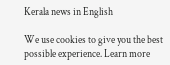Kerala news in English

We use cookies to give you the best possible experience. Learn more